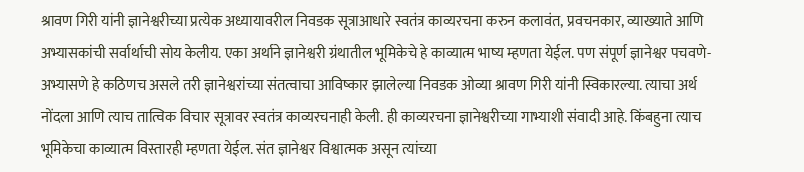श्रावण गिरी यांनी ज्ञानेश्वरीच्या प्रत्येक अध्यायावरील निवडक सूत्राआधारे स्वतंत्र काव्यरचना करुन कलावंत, प्रवचनकार, व्याख्याते आणि अभ्यासकांची सर्वार्थाची सोय केलीय. एका अर्थाने ज्ञानेश्वरी ग्रंथातील भूमिकेचे हे काव्यात्म भाष्य म्हणता येईल. पण संपूर्ण ज्ञानेश्वर पचवणे-अभ्यासणे हे कठिणच असले तरी ज्ञानेश्वरांच्या संतत्वाचा आविष्कार झालेल्या निवडक ओव्या श्रावण गिरी यांनी स्विकारल्या. त्याचा अर्थ नोंदला आणि त्याच तात्विक विचार सूत्रावर स्वतंत्र काव्यरचनाही केली. ही काव्यरचना ज्ञानेश्वरीच्या गाभ्याशी संवादी आहे. किंबहुना त्याच भूमिकेचा काव्यात्म विस्तारही म्हणता येईल. संत ज्ञानेश्वर विश्वात्मक असून त्यांच्या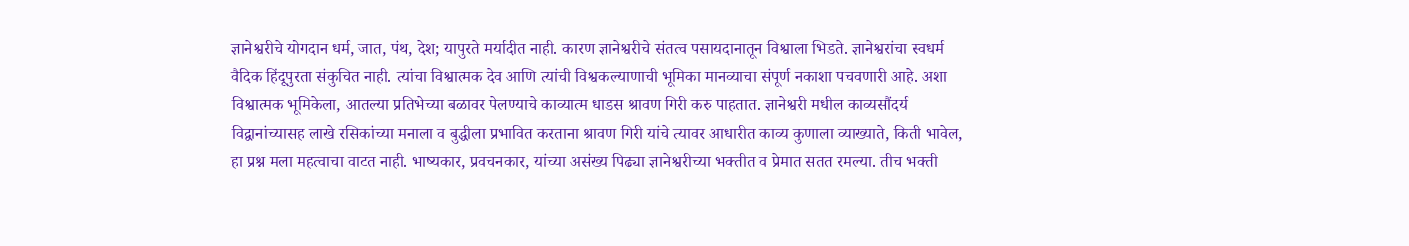ज्ञानेश्वरीचे योगदान धर्म, जात, पंथ, देश; यापुरते मर्यादीत नाही. कारण ज्ञानेश्वरीचे संतत्व पसायदानातून विश्वाला भिडते. ज्ञानेश्वरांचा स्वधर्म वैदिक हिंदूपुरता संकुचित नाही. त्यांचा विश्वात्मक देव आणि त्यांची विश्वकल्याणाची भूमिका मानव्याचा संपूर्ण नकाशा पचवणारी आहे. अशा विश्वात्मक भूमिकेला, आतल्या प्रतिभेच्या बळावर पेलण्याचे काव्यात्म धाडस श्रावण गिरी करु पाहतात. ज्ञानेश्वरी मधील काव्यसौंदर्य विद्वानांच्यासह लाखे रसिकांच्या मनाला व बुद्धीला प्रभावित करताना श्रावण गिरी यांचे त्यावर आधारीत काव्य कुणाला व्याख्याते, किती भावेल, हा प्रश्न मला महत्वाचा वाटत नाही. भाष्यकार, प्रवचनकार, यांच्या असंख्य पिढ्या ज्ञानेश्वरीच्या भक्तीत व प्रेमात सतत रमल्या. तीच भक्ती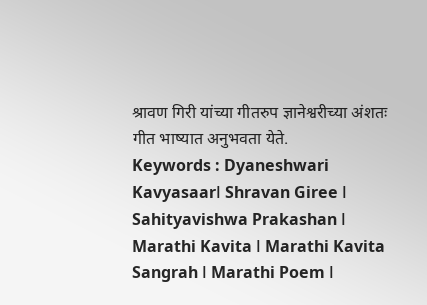श्रावण गिरी यांच्या गीतरुप ज्ञानेश्वरीच्या अंशतः गीत भाष्यात अनुभवता येते.
Keywords : Dyaneshwari Kavyasaarǀ Shravan Giree ǀ Sahityavishwa Prakashan ǀ Marathi Kavita ǀ Marathi Kavita Sangrah ǀ Marathi Poem ǀ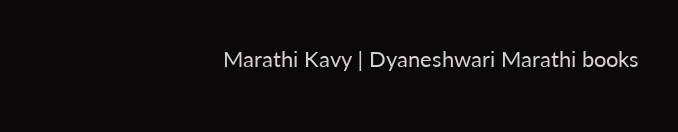Marathi Kavy ǀ Dyaneshwari Marathi books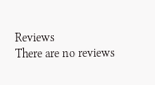Reviews
There are no reviews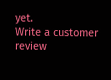yet.
Write a customer review